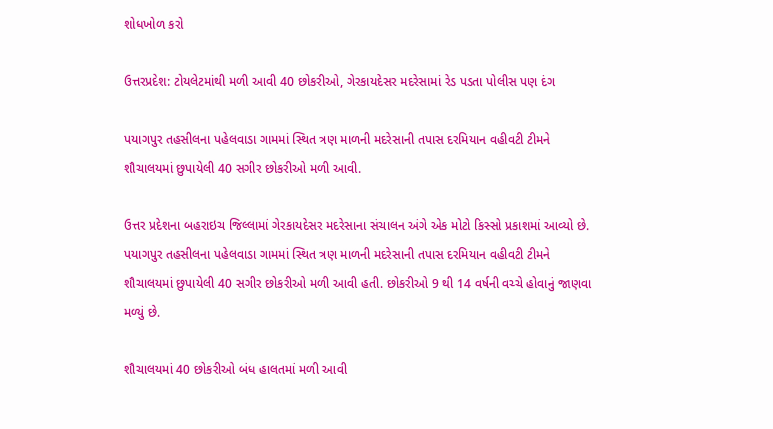શોધખોળ કરો

ઉત્તરપ્રદેશ: ટોયલેટમાંથી મળી આવી 40 છોકરીઓ, ગેરકાયદેસર મદરેસામાં રેડ પડતા પોલીસ પણ દંગ

પયાગપુર તહસીલના પહેલવાડા ગામમાં સ્થિત ત્રણ માળની મદરેસાની તપાસ દરમિયાન વહીવટી ટીમને શૌચાલયમાં છુપાયેલી 40 સગીર છોકરીઓ મળી આવી.

ઉત્તર પ્રદેશના બહરાઇચ જિલ્લામાં ગેરકાયદેસર મદરેસાના સંચાલન અંગે એક મોટો કિસ્સો પ્રકાશમાં આવ્યો છે. પયાગપુર તહસીલના પહેલવાડા ગામમાં સ્થિત ત્રણ માળની મદરેસાની તપાસ દરમિયાન વહીવટી ટીમને શૌચાલયમાં છુપાયેલી 40 સગીર છોકરીઓ મળી આવી હતી. છોકરીઓ 9 થી 14 વર્ષની વચ્ચે હોવાનું જાણવા મળ્યું છે.

શૌચાલયમાં 40 છોકરીઓ બંધ હાલતમાં મળી આવી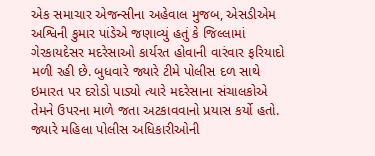એક સમાચાર એજન્સીના અહેવાલ મુજબ, એસડીએમ અશ્વિની કુમાર પાંડેએ જણાવ્યું હતું કે જિલ્લામાં ગેરકાયદેસર મદરેસાઓ કાર્યરત હોવાની વારંવાર ફરિયાદો મળી રહી છે. બુધવારે જ્યારે ટીમે પોલીસ દળ સાથે ઇમારત પર દરોડો પાડ્યો ત્યારે મદરેસાના સંચાલકોએ તેમને ઉપરના માળે જતા અટકાવવાનો પ્રયાસ કર્યો હતો. જ્યારે મહિલા પોલીસ અધિકારીઓની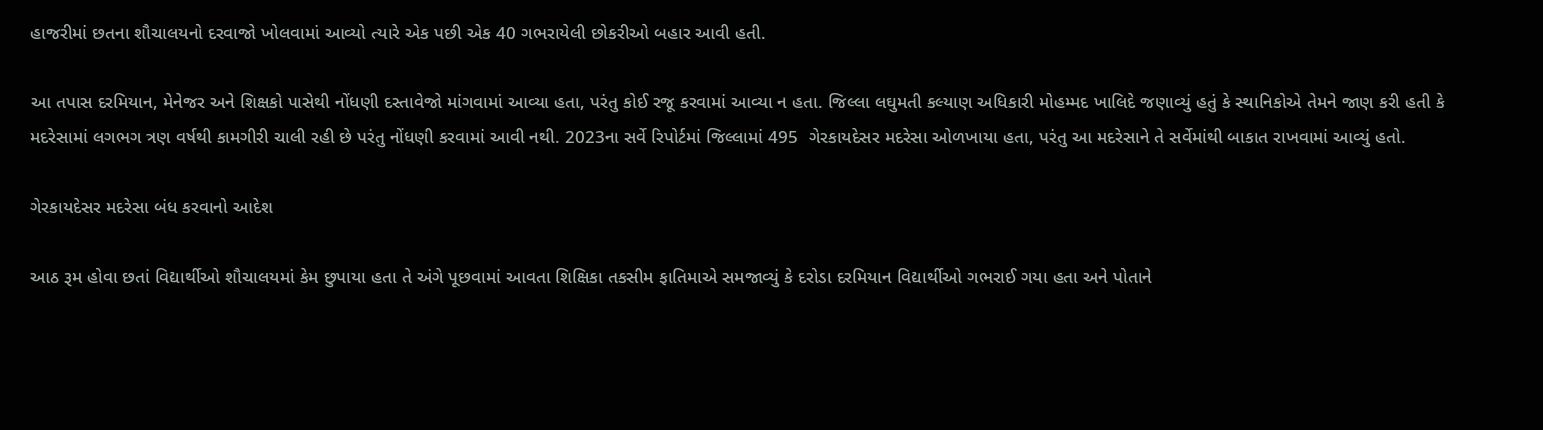હાજરીમાં છતના શૌચાલયનો દરવાજો ખોલવામાં આવ્યો ત્યારે એક પછી એક 40 ગભરાયેલી છોકરીઓ બહાર આવી હતી.

આ તપાસ દરમિયાન, મેનેજર અને શિક્ષકો પાસેથી નોંધણી દસ્તાવેજો માંગવામાં આવ્યા હતા, પરંતુ કોઈ રજૂ કરવામાં આવ્યા ન હતા. જિલ્લા લઘુમતી કલ્યાણ અધિકારી મોહમ્મદ ખાલિદે જણાવ્યું હતું કે સ્થાનિકોએ તેમને જાણ કરી હતી કે મદરેસામાં લગભગ ત્રણ વર્ષથી કામગીરી ચાલી રહી છે પરંતુ નોંધણી કરવામાં આવી નથી. 2023ના સર્વે રિપોર્ટમાં જિલ્લામાં 495  ગેરકાયદેસર મદરેસા ઓળખાયા હતા, પરંતુ આ મદરેસાને તે સર્વેમાંથી બાકાત રાખવામાં આવ્યું હતો.

ગેરકાયદેસર મદરેસા બંધ કરવાનો આદેશ

આઠ રૂમ હોવા છતાં વિદ્યાર્થીઓ શૌચાલયમાં કેમ છુપાયા હતા તે અંગે પૂછવામાં આવતા શિક્ષિકા તકસીમ ફાતિમાએ સમજાવ્યું કે દરોડા દરમિયાન વિદ્યાર્થીઓ ગભરાઈ ગયા હતા અને પોતાને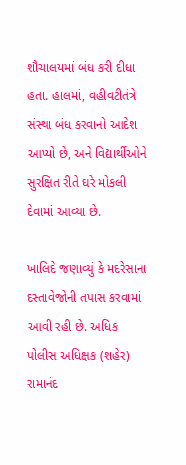શૌચાલયમાં બંધ કરી દીધા હતા. હાલમાં, વહીવટીતંત્રે સંસ્થા બંધ કરવાનો આદેશ આપ્યો છે, અને વિદ્યાર્થીઓને સુરક્ષિત રીતે ઘરે મોકલી દેવામાં આવ્યા છે.

ખાલિદે જણાવ્યું કે મદરેસાના દસ્તાવેજોની તપાસ કરવામાં આવી રહી છે. અધિક પોલીસ અધિક્ષક (શહેર) રામાનંદ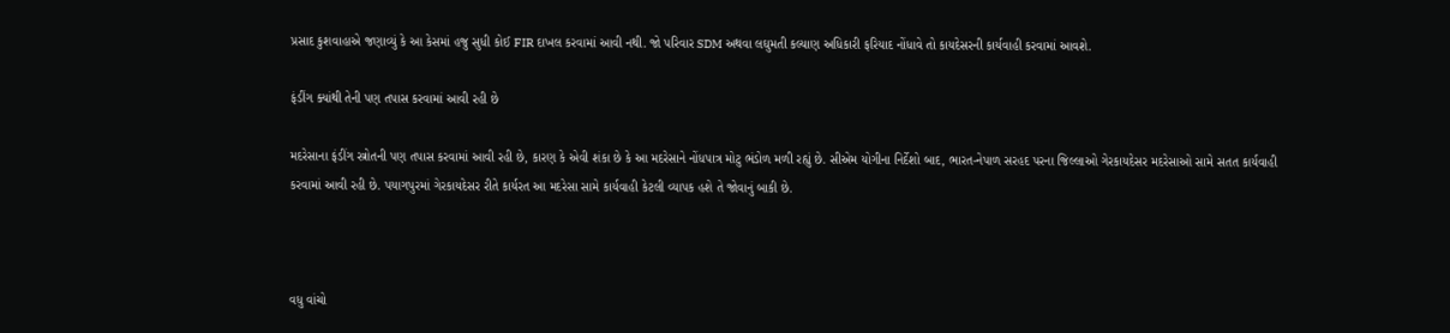પ્રસાદ કુશવાહાએ જણાવ્યું કે આ કેસમાં હજુ સુધી કોઈ FIR દાખલ કરવામાં આવી નથી. જો પરિવાર SDM અથવા લઘુમતી કલ્યાણ અધિકારી ફરિયાદ નોંધાવે તો કાયદેસરની કાર્યવાહી કરવામાં આવશે.

ફંડીંગ ક્યાંથી તેની પણ તપાસ કરવામાં આવી રહી છે

મદરેસાના ફંડીંગ સ્ત્રોતની પણ તપાસ કરવામાં આવી રહી છે, કારણ કે એવી શંકા છે કે આ મદરેસાને નોંધપાત્ર મોટુ ભંડોળ મળી રહ્યું છે. સીએમ યોગીના નિર્દેશો બાદ, ભારત-નેપાળ સરહદ પરના જિલ્લાઓ ગેરકાયદેસર મદરેસાઓ સામે સતત કાર્યવાહી કરવામાં આવી રહી છે. પયાગપુરમાં ગેરકાયદેસર રીતે કાર્યરત આ મદરેસા સામે કાર્યવાહી કેટલી વ્યાપક હશે તે જોવાનું બાકી છે.



વધુ વાંચો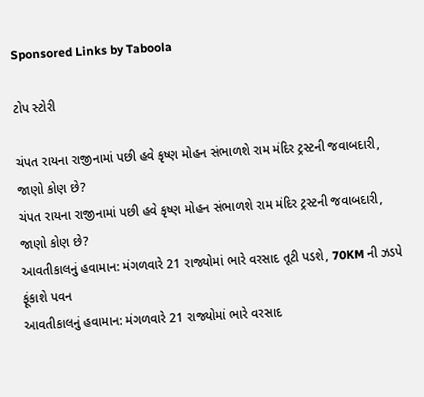Sponsored Links by Taboola

ટોપ સ્ટોરી

ચંપત રાયના રાજીનામાં પછી હવે કૃષ્ણ મોહન સંભાળશે રામ મંદિર ટ્રસ્ટની જવાબદારી, જાણો કોણ છે?
ચંપત રાયના રાજીનામાં પછી હવે કૃષ્ણ મોહન સંભાળશે રામ મંદિર ટ્રસ્ટની જવાબદારી, જાણો કોણ છે?
આવતીકાલનું હવામાન: મંગળવારે 21 રાજ્યોમાં ભારે વરસાદ તૂટી પડશે, 70KM ની ઝડપે ફૂંકાશે પવન
આવતીકાલનું હવામાન: મંગળવારે 21 રાજ્યોમાં ભારે વરસાદ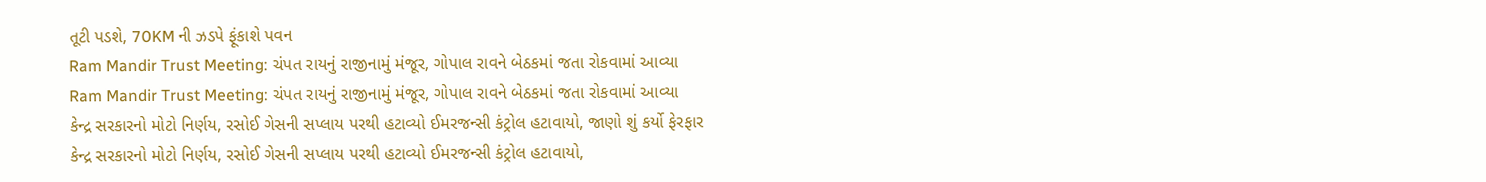તૂટી પડશે, 70KM ની ઝડપે ફૂંકાશે પવન
Ram Mandir Trust Meeting: ચંપત રાયનું રાજીનામું મંજૂર, ગોપાલ રાવને બેઠકમાં જતા રોકવામાં આવ્યા
Ram Mandir Trust Meeting: ચંપત રાયનું રાજીનામું મંજૂર, ગોપાલ રાવને બેઠકમાં જતા રોકવામાં આવ્યા
કેન્દ્ર સરકારનો મોટો નિર્ણય, રસોઈ ગેસની સપ્લાય પરથી હટાવ્યો ઈમરજન્સી કંટ્રોલ હટાવાયો, જાણો શું કર્યો ફેરફાર
કેન્દ્ર સરકારનો મોટો નિર્ણય, રસોઈ ગેસની સપ્લાય પરથી હટાવ્યો ઈમરજન્સી કંટ્રોલ હટાવાયો,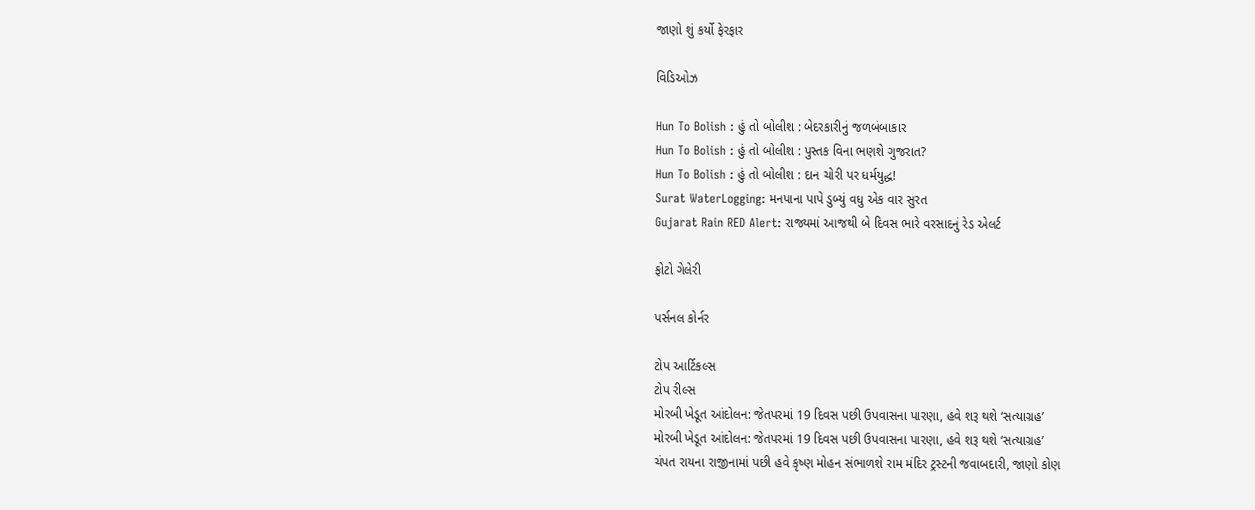જાણો શું કર્યો ફેરફાર

વિડિઓઝ

Hun To Bolish : હું તો બોલીશ : બેદરકારીનું જળબંબાકાર
Hun To Bolish : હું તો બોલીશ : પુસ્તક વિના ભણશે ગુજરાત?
Hun To Bolish : હું તો બોલીશ : દાન ચોરી પર ધર્મયુદ્ધ!
Surat WaterLogging: મનપાના પાપે ડુબ્યું વધુ એક વાર સુરત
Gujarat Rain RED Alert: રાજ્યમાં આજથી બે દિવસ ભારે વરસાદનું રેડ એલર્ટ

ફોટો ગેલેરી

પર્સનલ કોર્નર

ટોપ આર્ટિકલ્સ
ટોપ રીલ્સ
મોરબી ખેડૂત આંદોલન: જેતપરમાં 19 દિવસ પછી ઉપવાસના પારણા, હવે શરૂ થશે ‘સત્યાગ્રહ’
મોરબી ખેડૂત આંદોલન: જેતપરમાં 19 દિવસ પછી ઉપવાસના પારણા, હવે શરૂ થશે ‘સત્યાગ્રહ’
ચંપત રાયના રાજીનામાં પછી હવે કૃષ્ણ મોહન સંભાળશે રામ મંદિર ટ્રસ્ટની જવાબદારી, જાણો કોણ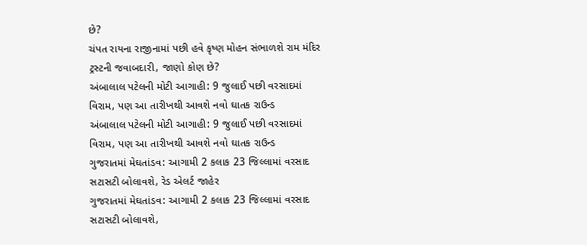છે?
ચંપત રાયના રાજીનામાં પછી હવે કૃષ્ણ મોહન સંભાળશે રામ મંદિર ટ્રસ્ટની જવાબદારી, જાણો કોણ છે?
અંબાલાલ પટેલની મોટી આગાહી: 9 જુલાઈ પછી વરસાદમાં વિરામ, પણ આ તારીખથી આવશે નવો ઘાતક રાઉન્ડ
અંબાલાલ પટેલની મોટી આગાહી: 9 જુલાઈ પછી વરસાદમાં વિરામ, પણ આ તારીખથી આવશે નવો ઘાતક રાઉન્ડ
ગુજરાતમાં મેઘતાંડવ: આગામી 2 કલાક 23 જિલ્લામાં વરસાદ સટાસટી બોલાવશે, રેડ એલર્ટ જાહેર
ગુજરાતમાં મેઘતાંડવ: આગામી 2 કલાક 23 જિલ્લામાં વરસાદ સટાસટી બોલાવશે,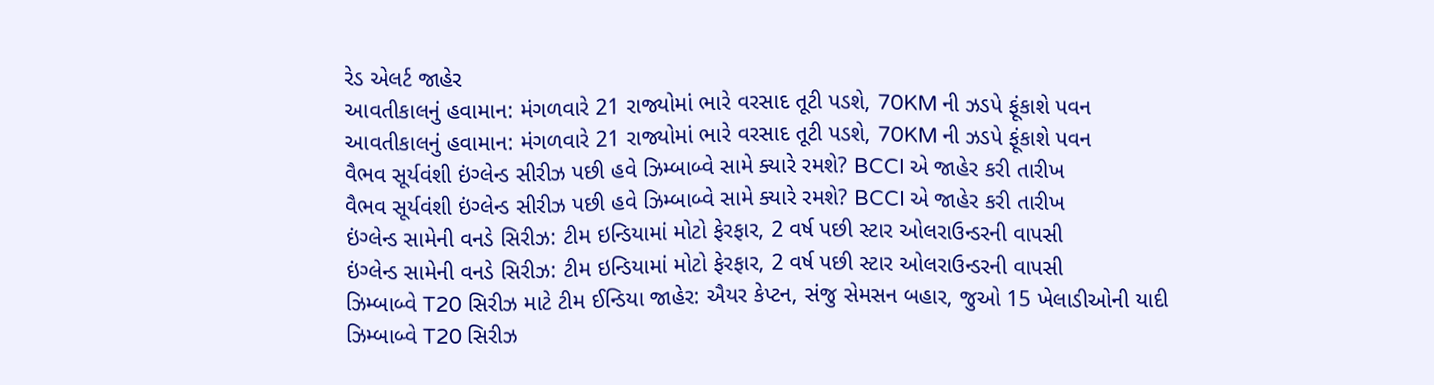રેડ એલર્ટ જાહેર
આવતીકાલનું હવામાન: મંગળવારે 21 રાજ્યોમાં ભારે વરસાદ તૂટી પડશે, 70KM ની ઝડપે ફૂંકાશે પવન
આવતીકાલનું હવામાન: મંગળવારે 21 રાજ્યોમાં ભારે વરસાદ તૂટી પડશે, 70KM ની ઝડપે ફૂંકાશે પવન
વૈભવ સૂર્યવંશી ઇંગ્લેન્ડ સીરીઝ પછી હવે ઝિમ્બાબ્વે સામે ક્યારે રમશે? BCCI એ જાહેર કરી તારીખ
વૈભવ સૂર્યવંશી ઇંગ્લેન્ડ સીરીઝ પછી હવે ઝિમ્બાબ્વે સામે ક્યારે રમશે? BCCI એ જાહેર કરી તારીખ
ઇંગ્લેન્ડ સામેની વનડે સિરીઝ: ટીમ ઇન્ડિયામાં મોટો ફેરફાર, 2 વર્ષ પછી સ્ટાર ઓલરાઉન્ડરની વાપસી
ઇંગ્લેન્ડ સામેની વનડે સિરીઝ: ટીમ ઇન્ડિયામાં મોટો ફેરફાર, 2 વર્ષ પછી સ્ટાર ઓલરાઉન્ડરની વાપસી
ઝિમ્બાબ્વે T20 સિરીઝ માટે ટીમ ઈન્ડિયા જાહેર: ઐયર કેપ્ટન, સંજુ સેમસન બહાર, જુઓ 15 ખેલાડીઓની યાદી
ઝિમ્બાબ્વે T20 સિરીઝ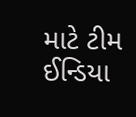માટે ટીમ ઈન્ડિયા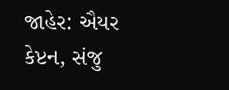જાહેર: ઐયર કેપ્ટન, સંજુ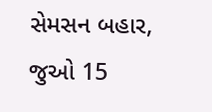સેમસન બહાર, જુઓ 15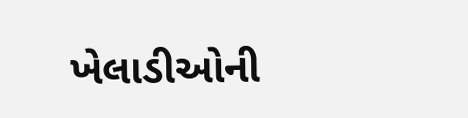ખેલાડીઓની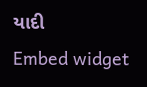યાદી
Embed widget